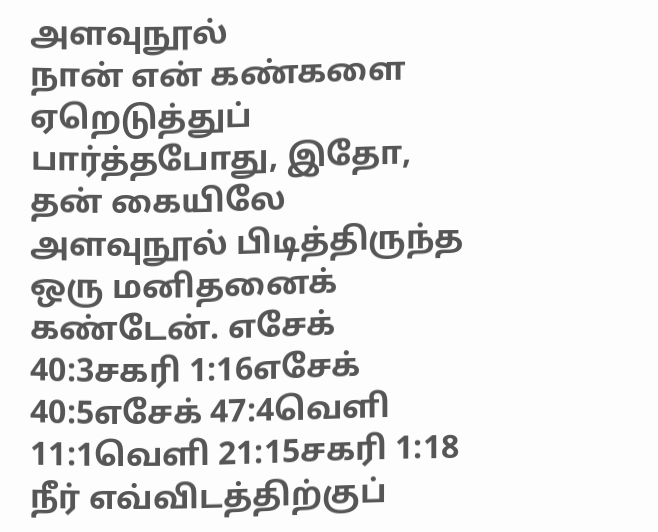அளவுநூல்
நான் என் கண்களை ஏறெடுத்துப் பார்த்தபோது, இதோ, தன் கையிலே அளவுநூல் பிடித்திருந்த ஒரு மனிதனைக் கண்டேன். எசேக் 40:3சகரி 1:16எசேக் 40:5எசேக் 47:4வெளி 11:1வெளி 21:15சகரி 1:18 நீர் எவ்விடத்திற்குப்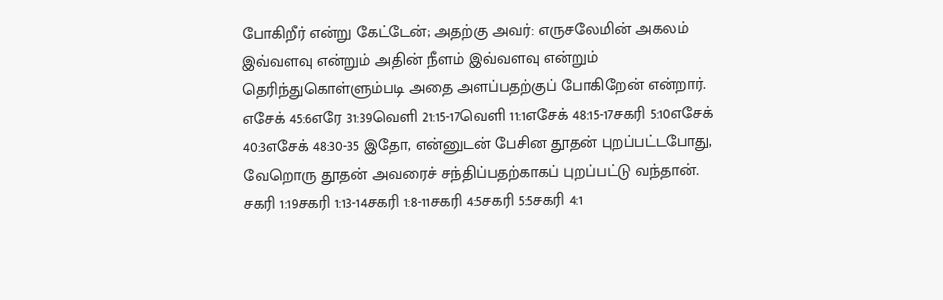போகிறீர் என்று கேட்டேன்; அதற்கு அவர்: எருசலேமின் அகலம் இவ்வளவு என்றும் அதின் நீளம் இவ்வளவு என்றும் தெரிந்துகொள்ளும்படி அதை அளப்பதற்குப் போகிறேன் என்றார். எசேக் 45:6எரே 31:39வெளி 21:15-17வெளி 11:1எசேக் 48:15-17சகரி 5:10எசேக் 40:3எசேக் 48:30-35 இதோ, என்னுடன் பேசின தூதன் புறப்பட்டபோது, வேறொரு தூதன் அவரைச் சந்திப்பதற்காகப் புறப்பட்டு வந்தான். சகரி 1:19சகரி 1:13-14சகரி 1:8-11சகரி 4:5சகரி 5:5சகரி 4:1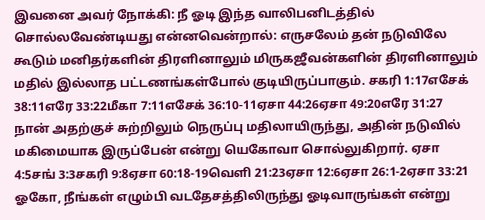இவனை அவர் நோக்கி: நீ ஓடி இந்த வாலிபனிடத்தில் சொல்லவேண்டியது என்னவென்றால்: எருசலேம் தன் நடுவிலே கூடும் மனிதர்களின் திரளினாலும் மிருகஜீவன்களின் திரளினாலும் மதில் இல்லாத பட்டணங்கள்போல் குடியிருப்பாகும். சகரி 1:17எசேக் 38:11எரே 33:22மீகா 7:11எசேக் 36:10-11ஏசா 44:26ஏசா 49:20எரே 31:27 நான் அதற்குச் சுற்றிலும் நெருப்பு மதிலாயிருந்து, அதின் நடுவில் மகிமையாக இருப்பேன் என்று யெகோவா சொல்லுகிறார். ஏசா 4:5சங் 3:3சகரி 9:8ஏசா 60:18-19வெளி 21:23ஏசா 12:6ஏசா 26:1-2ஏசா 33:21 ஓகோ, நீங்கள் எழும்பி வடதேசத்திலிருந்து ஓடிவாருங்கள் என்று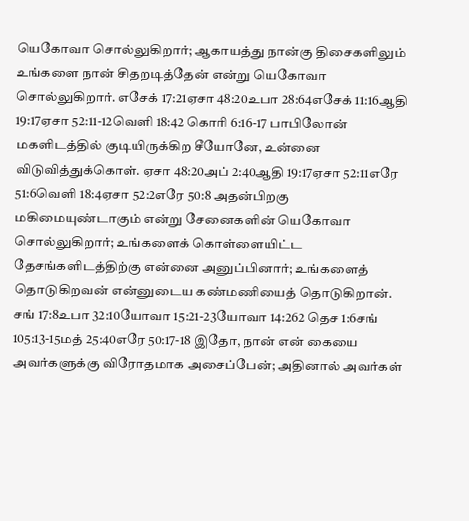யெகோவா சொல்லுகிறார்; ஆகாயத்து நான்கு திசைகளிலும் உங்களை நான் சிதறடித்தேன் என்று யெகோவா சொல்லுகிறார். எசேக் 17:21ஏசா 48:20உபா 28:64எசேக் 11:16ஆதி 19:17ஏசா 52:11-12வெளி 18:42 கொரி 6:16-17 பாபிலோன் மகளிடத்தில் குடியிருக்கிற சீயோனே, உன்னை விடுவித்துக்கொள். ஏசா 48:20அப் 2:40ஆதி 19:17ஏசா 52:11எரே 51:6வெளி 18:4ஏசா 52:2எரே 50:8 அதன்பிறகு மகிமையுண்டாகும் என்று சேனைகளின் யெகோவா சொல்லுகிறார்; உங்களைக் கொள்ளையிட்ட தேசங்களிடத்திற்கு என்னை அனுப்பினார்; உங்களைத் தொடுகிறவன் என்னுடைய கண்மணியைத் தொடுகிறான். சங் 17:8உபா 32:10யோவா 15:21-23யோவா 14:262 தெச 1:6சங் 105:13-15மத் 25:40எரே 50:17-18 இதோ, நான் என் கையை அவர்களுக்கு விரோதமாக அசைப்பேன்; அதினால் அவர்கள்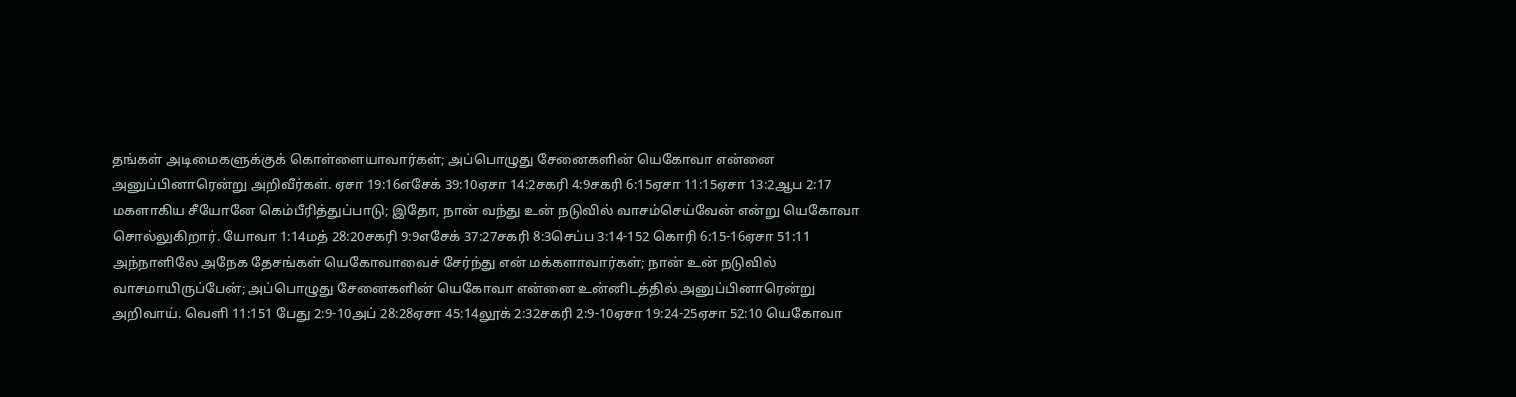தங்கள் அடிமைகளுக்குக் கொள்ளையாவார்கள்; அப்பொழுது சேனைகளின் யெகோவா என்னை அனுப்பினாரென்று அறிவீர்கள். ஏசா 19:16எசேக் 39:10ஏசா 14:2சகரி 4:9சகரி 6:15ஏசா 11:15ஏசா 13:2ஆப 2:17 மகளாகிய சீயோனே கெம்பீரித்துப்பாடு; இதோ, நான் வந்து உன் நடுவில் வாசம்செய்வேன் என்று யெகோவா சொல்லுகிறார். யோவா 1:14மத் 28:20சகரி 9:9எசேக் 37:27சகரி 8:3செப்ப 3:14-152 கொரி 6:15-16ஏசா 51:11 அந்நாளிலே அநேக தேசங்கள் யெகோவாவைச் சேர்ந்து என் மக்களாவார்கள்; நான் உன் நடுவில் வாசமாயிருப்பேன்; அப்பொழுது சேனைகளின் யெகோவா என்னை உன்னிடத்தில் அனுப்பினாரென்று அறிவாய். வெளி 11:151 பேது 2:9-10அப் 28:28ஏசா 45:14லூக் 2:32சகரி 2:9-10ஏசா 19:24-25ஏசா 52:10 யெகோவா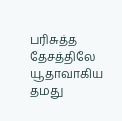பரிசுத்த தேசத்திலே யூதாவாகிய தமது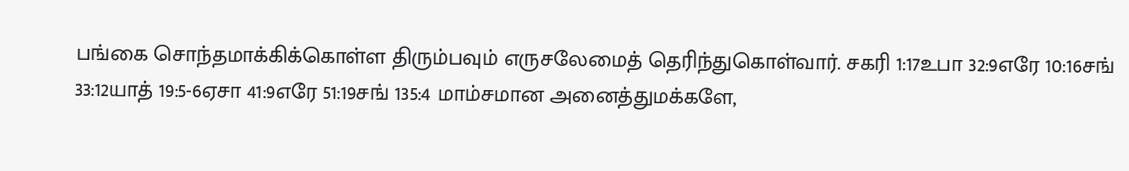பங்கை சொந்தமாக்கிக்கொள்ள திரும்பவும் எருசலேமைத் தெரிந்துகொள்வார். சகரி 1:17உபா 32:9எரே 10:16சங் 33:12யாத் 19:5-6ஏசா 41:9எரே 51:19சங் 135:4 மாம்சமான அனைத்துமக்களே,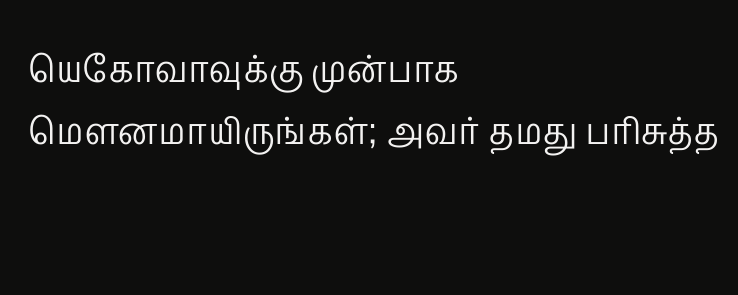யெகோவாவுக்கு முன்பாக மௌனமாயிருங்கள்; அவர் தமது பரிசுத்த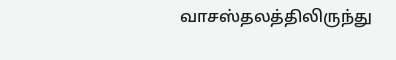வாசஸ்தலத்திலிருந்து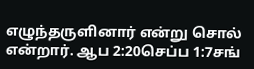எழுந்தருளினார் என்று சொல் என்றார். ஆப 2:20செப்ப 1:7சங்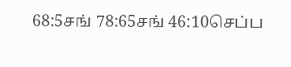68:5சங் 78:65சங் 46:10செப்ப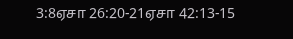3:8ஏசா 26:20-21ஏசா 42:13-15